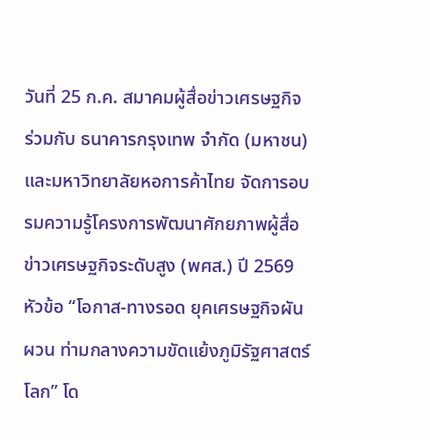วันที่ 25 ก.ค. สมาคมผู้สื่อข่าวเศรษฐกิจ ร่วมกับ ธนาคารกรุงเทพ จำกัด (มหาชน) และมหาวิทยาลัยหอการค้าไทย จัดการอบรมความรู้โครงการพัฒนาศักยภาพผู้สื่อข่าวเศรษฐกิจระดับสูง (พศส.) ปี 2569 หัวข้อ “โอกาส-ทางรอด ยุคเศรษฐกิจผันผวน ท่ามกลางความขัดแย้งภูมิรัฐศาสตร์โลก” โด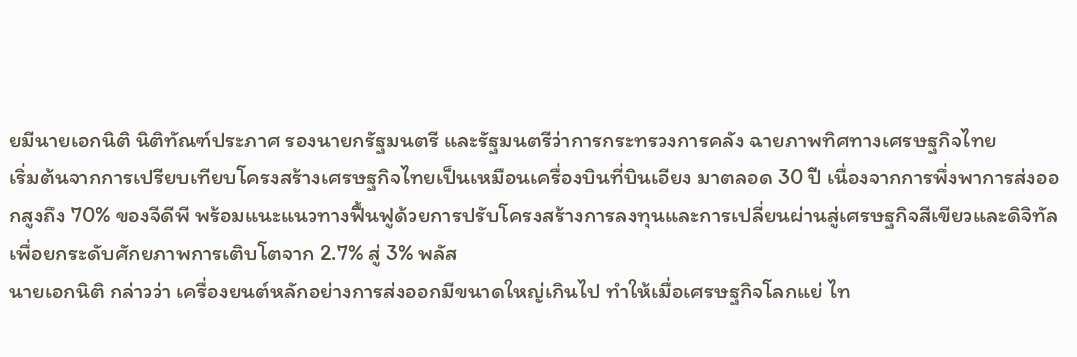ยมีนายเอกนิติ นิติทัณฑ์ประภาศ รองนายกรัฐมนตรี และรัฐมนตรีว่าการกระทรวงการคลัง ฉายภาพทิศทางเศรษฐกิจไทย
เริ่มต้นจากการเปรียบเทียบโครงสร้างเศรษฐกิจไทยเป็นเหมือนเครื่องบินที่บินเอียง มาตลอด 30 ปี เนื่องจากการพึ่งพาการส่งออกสูงถึง 70% ของจีดีพี พร้อมแนะแนวทางฟื้นฟูด้วยการปรับโครงสร้างการลงทุนและการเปลี่ยนผ่านสู่เศรษฐกิจสีเขียวและดิจิทัล เพื่อยกระดับศักยภาพการเติบโตจาก 2.7% สู่ 3% พลัส
นายเอกนิติ กล่าวว่า เครื่องยนต์หลักอย่างการส่งออกมีขนาดใหญ่เกินไป ทำให้เมื่อเศรษฐกิจโลกแย่ ไท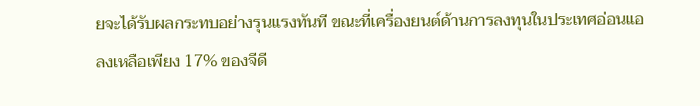ยจะได้รับผลกระทบอย่างรุนแรงทันที ขณะที่เครื่องยนต์ด้านการลงทุนในประเทศอ่อนแอลงเหลือเพียง 17% ของจีดี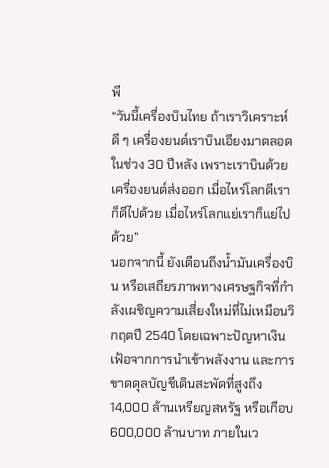พี
“วันนี้เครื่องบินไทย ถ้าเราวิเคราะห์ดี ๆ เครื่องยนต์เราบินเอียงมาตลอดในช่วง 30 ปีหลัง เพราะเราบินด้วยเครื่องยนต์ส่งออก เมื่อไหร่โลกดีเราก็ดีไปด้วย เมื่อไหร่โลกแย่เราก็แย่ไปด้วย”
นอกจากนี้ ยังเตือนถึงน้ำมันเครื่องบิน หรือเสถียรภาพทางเศรษฐกิจที่กำลังเผชิญความเสี่ยงใหม่ที่ไม่เหมือนวิกฤตปี 2540 โดยเฉพาะปัญหาเงินเฟ้อจากการนำเข้าพลังงาน และการขาดดุลบัญชีเดินสะพัดที่สูงถึง 14,000 ล้านเหรียญสหรัฐ หรือเกือบ 600,000 ล้านบาท ภายในเว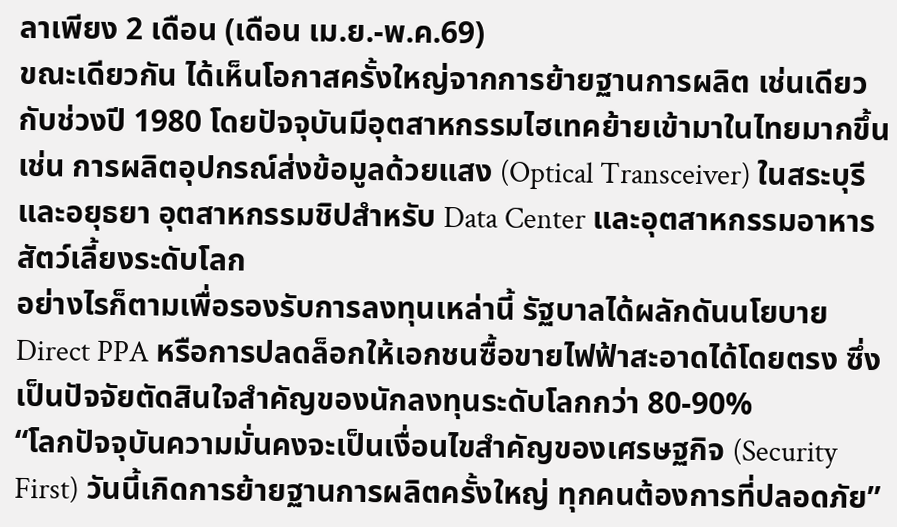ลาเพียง 2 เดือน (เดือน เม.ย.-พ.ค.69)
ขณะเดียวกัน ได้เห็นโอกาสครั้งใหญ่จากการย้ายฐานการผลิต เช่นเดียวกับช่วงปี 1980 โดยปัจจุบันมีอุตสาหกรรมไฮเทคย้ายเข้ามาในไทยมากขึ้น เช่น การผลิตอุปกรณ์ส่งข้อมูลด้วยแสง (Optical Transceiver) ในสระบุรีและอยุธยา อุตสาหกรรมชิปสำหรับ Data Center และอุตสาหกรรมอาหารสัตว์เลี้ยงระดับโลก
อย่างไรก็ตามเพื่อรองรับการลงทุนเหล่านี้ รัฐบาลได้ผลักดันนโยบาย Direct PPA หรือการปลดล็อกให้เอกชนซื้อขายไฟฟ้าสะอาดได้โดยตรง ซึ่งเป็นปัจจัยตัดสินใจสำคัญของนักลงทุนระดับโลกกว่า 80-90%
“โลกปัจจุบันความมั่นคงจะเป็นเงื่อนไขสำคัญของเศรษฐกิจ (Security First) วันนี้เกิดการย้ายฐานการผลิตครั้งใหญ่ ทุกคนต้องการที่ปลอดภัย”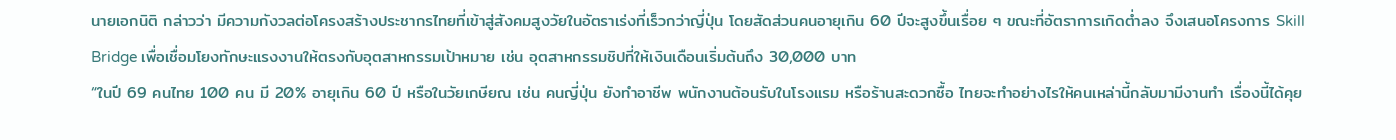นายเอกนิติ กล่าวว่า มีความกังวลต่อโครงสร้างประชากรไทยที่เข้าสู่สังคมสูงวัยในอัตราเร่งที่เร็วกว่าญี่ปุ่น โดยสัดส่วนคนอายุเกิน 60 ปีจะสูงขึ้นเรื่อย ๆ ขณะที่อัตราการเกิดต่ำลง จึงเสนอโครงการ Skill Bridge เพื่อเชื่อมโยงทักษะแรงงานให้ตรงกับอุตสาหกรรมเป้าหมาย เช่น อุตสาหกรรมชิปที่ให้เงินเดือนเริ่มต้นถึง 30,000 บาท
“ในปี 69 คนไทย 100 คน มี 20% อายุเกิน 60 ปี หรือในวัยเกษียณ เช่น คนญี่ปุ่น ยังทำอาชีพ พนักงานต้อนรับในโรงแรม หรือร้านสะดวกซื้อ ไทยจะทำอย่างไรให้คนเหล่านี้กลับมามีงานทำ เรื่องนี้ได้คุย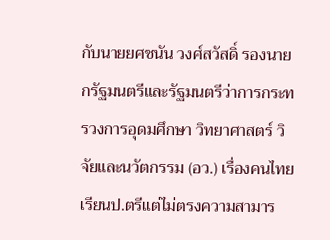กับนายยศชนัน วงศ์สวัสดิ์ รองนายกรัฐมนตรีและรัฐมนตรีว่าการกระทรวงการอุดมศึกษา วิทยาศาสตร์ วิจัยและนวัตกรรม (อว.) เรื่องคนไทยเรียนป.ตรีแต่ไม่ตรงความสามาร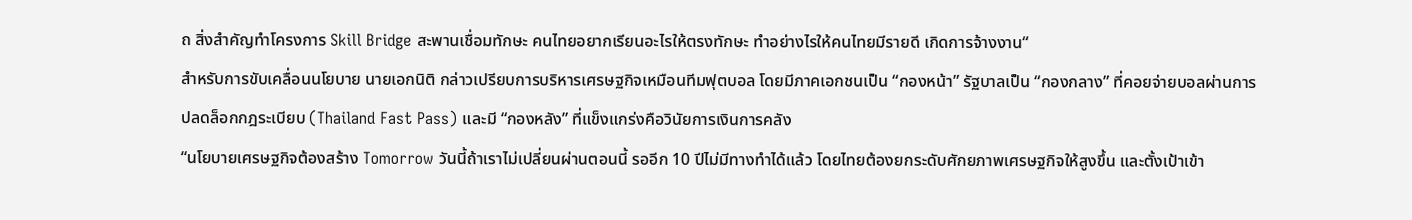ถ สิ่งสำคัญทำโครงการ Skill Bridge สะพานเชื่อมทักษะ คนไทยอยากเรียนอะไรให้ตรงทักษะ ทำอย่างไรให้คนไทยมีรายดี เกิดการจ้างงาน“
สำหรับการขับเคลื่อนนโยบาย นายเอกนิติ กล่าวเปรียบการบริหารเศรษฐกิจเหมือนทีมฟุตบอล โดยมีภาคเอกชนเป็น “กองหน้า” รัฐบาลเป็น “กองกลาง” ที่คอยจ่ายบอลผ่านการปลดล็อกกฎระเบียบ (Thailand Fast Pass) และมี “กองหลัง” ที่แข็งแกร่งคือวินัยการเงินการคลัง
“นโยบายเศรษฐกิจต้องสร้าง Tomorrow วันนี้ถ้าเราไม่เปลี่ยนผ่านตอนนี้ รออีก 10 ปีไม่มีทางทำได้แล้ว โดยไทยต้องยกระดับศักยภาพเศรษฐกิจให้สูงขึ้น และตั้งเป้าเข้า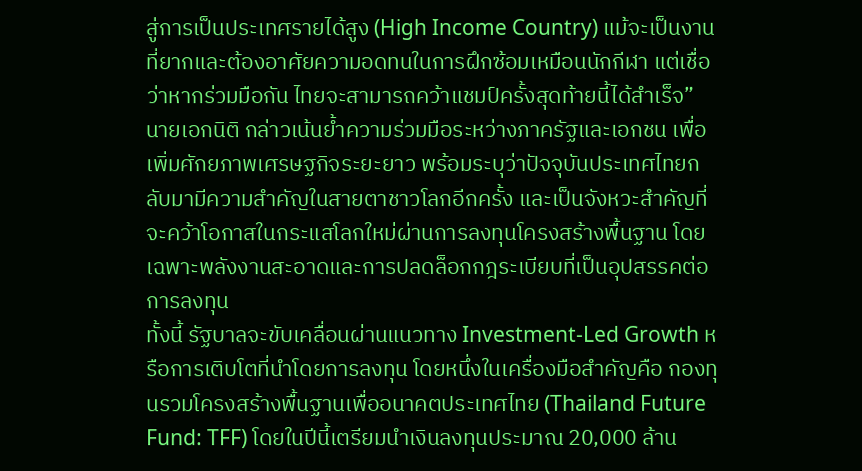สู่การเป็นประเทศรายได้สูง (High Income Country) แม้จะเป็นงานที่ยากและต้องอาศัยความอดทนในการฝึกซ้อมเหมือนนักกีฬา แต่เชื่อว่าหากร่วมมือกัน ไทยจะสามารถคว้าแชมป์ครั้งสุดท้ายนี้ได้สำเร็จ”
นายเอกนิติ กล่าวเน้นย้ำความร่วมมือระหว่างภาครัฐและเอกชน เพื่อเพิ่มศักยภาพเศรษฐกิจระยะยาว พร้อมระบุว่าปัจจุบันประเทศไทยกลับมามีความสำคัญในสายตาชาวโลกอีกครั้ง และเป็นจังหวะสำคัญที่จะคว้าโอกาสในกระแสโลกใหม่ผ่านการลงทุนโครงสร้างพื้นฐาน โดยเฉพาะพลังงานสะอาดและการปลดล็อกกฎระเบียบที่เป็นอุปสรรคต่อการลงทุน
ทั้งนี้ รัฐบาลจะขับเคลื่อนผ่านแนวทาง Investment-Led Growth หรือการเติบโตที่นำโดยการลงทุน โดยหนึ่งในเครื่องมือสำคัญคือ กองทุนรวมโครงสร้างพื้นฐานเพื่ออนาคตประเทศไทย (Thailand Future Fund: TFF) โดยในปีนี้เตรียมนำเงินลงทุนประมาณ 20,000 ล้าน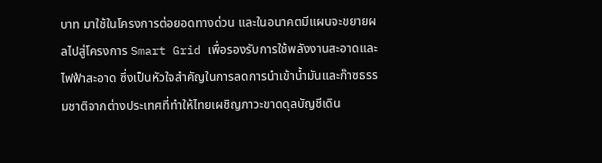บาท มาใช้ในโครงการต่อยอดทางด่วน และในอนาคตมีแผนจะขยายผลไปสู่โครงการ Smart Grid เพื่อรองรับการใช้พลังงานสะอาดและไฟฟ้าสะอาด ซึ่งเป็นหัวใจสำคัญในการลดการนำเข้าน้ำมันและก๊าซธรรมชาติจากต่างประเทศที่ทำให้ไทยเผชิญภาวะขาดดุลบัญชีเดิน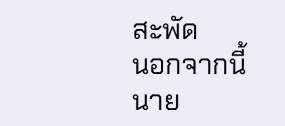สะพัด
นอกจากนี้ นาย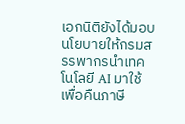เอกนิติยังได้มอบนโยบายให้กรมสรรพากรนำเทคโนโลยี AI มาใช้เพื่อคืนภาษี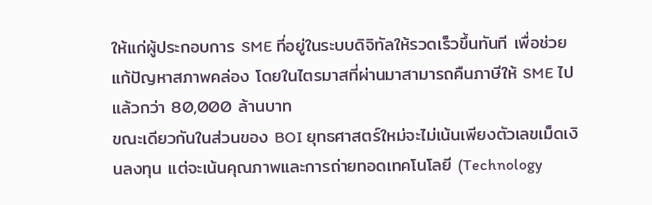ให้แก่ผู้ประกอบการ SME ที่อยู่ในระบบดิจิทัลให้รวดเร็วขึ้นทันที เพื่อช่วยแก้ปัญหาสภาพคล่อง โดยในไตรมาสที่ผ่านมาสามารถคืนภาษีให้ SME ไปแล้วกว่า 80,000 ล้านบาท
ขณะเดียวกันในส่วนของ BOI ยุทธศาสตร์ใหม่จะไม่เน้นเพียงตัวเลขเม็ดเงินลงทุน แต่จะเน้นคุณภาพและการถ่ายทอดเทคโนโลยี (Technology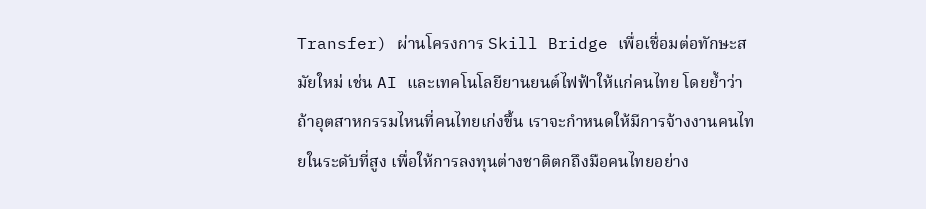Transfer) ผ่านโครงการ Skill Bridge เพื่อเชื่อมต่อทักษะสมัยใหม่ เช่น AI และเทคโนโลยียานยนต์ไฟฟ้าให้แก่คนไทย โดยย้ำว่าถ้าอุตสาหกรรมไหนที่คนไทยเก่งขึ้น เราจะกำหนดให้มีการจ้างงานคนไทยในระดับที่สูง เพื่อให้การลงทุนต่างชาติตกถึงมือคนไทยอย่าง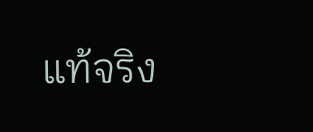แท้จริง